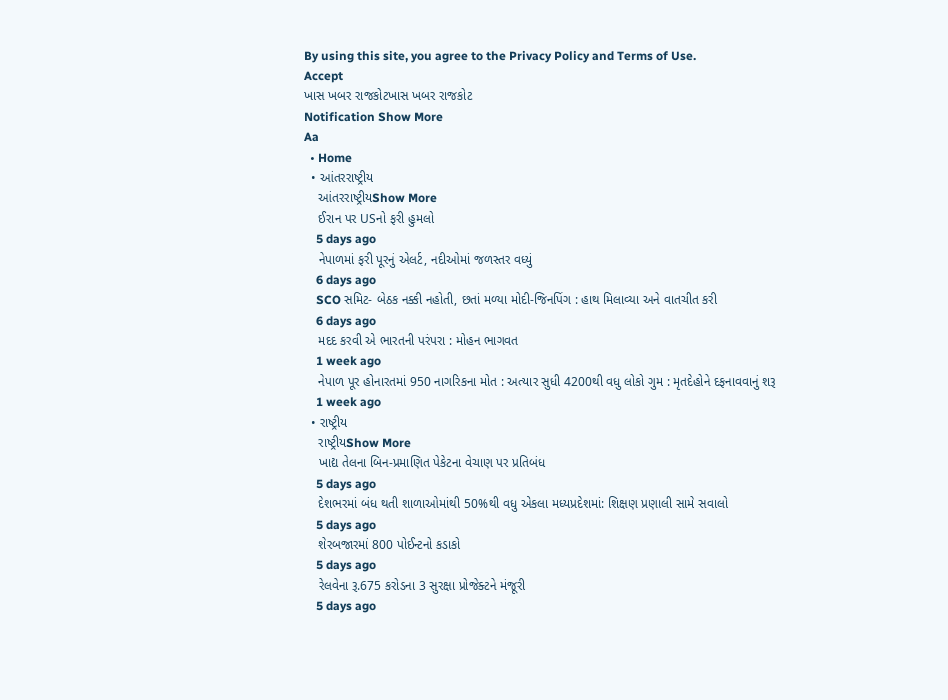By using this site, you agree to the Privacy Policy and Terms of Use.
Accept
ખાસ ખબર રાજકોટખાસ ખબર રાજકોટ
Notification Show More
Aa
  • Home
  • આંતરરાષ્ટ્રીય
    આંતરરાષ્ટ્રીયShow More
    ઈરાન પર USનો ફરી હુમલો
    5 days ago
    નેપાળમાં ફરી પૂરનું એલર્ટ, નદીઓમાં જળસ્તર વધ્યું
    6 days ago
    SCO સમિટ- બેઠક નક્કી નહોતી, છતાં મળ્યા મોદી-જિનપિંગ : હાથ મિલાવ્યા અને વાતચીત કરી
    6 days ago
    મદદ કરવી એ ભારતની પરંપરા : મોહન ભાગવત
    1 week ago
    નેપાળ પૂર હોનારતમાં 950 નાગરિકના મોત : અત્યાર સુધી 4200થી વધુ લોકો ગુમ : મૃતદેહોને દફનાવવાનું શરૂ
    1 week ago
  • રાષ્ટ્રીય
    રાષ્ટ્રીયShow More
    ખાદ્ય તેલના બિન-પ્રમાણિત પેકેટના વેચાણ પર પ્રતિબંધ
    5 days ago
    દેશભરમાં બંધ થતી શાળાઓમાંથી 50%થી વધુ એકલા મધ્યપ્રદેશમાં: શિક્ષણ પ્રણાલી સામે સવાલો
    5 days ago
    શેરબજારમાં 800 પોઈન્ટનો કડાકો
    5 days ago
    રેલવેના રૂ.675 કરોડના 3 સુરક્ષા પ્રોજેક્ટને મંજૂરી
    5 days ago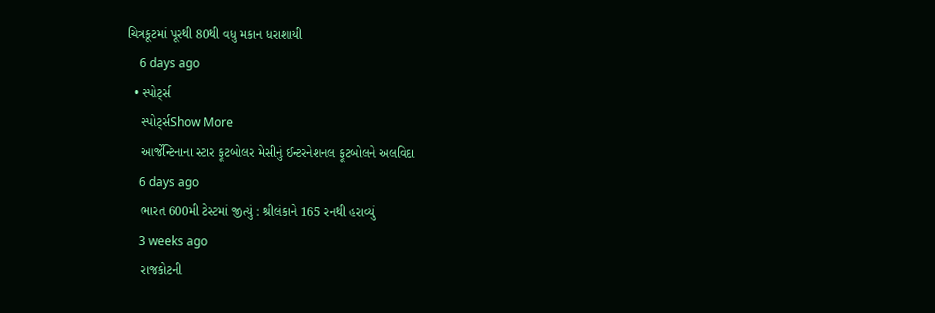ચિત્રકૂટમાં પૂરથી 80થી વધુ મકાન ધરાશાયી
    6 days ago
  • સ્પોર્ટ્સ
    સ્પોર્ટ્સShow More
    આર્જેન્ટિનાના સ્ટાર ફૂટબોલર મેસીનું ઈન્ટરનેશનલ ફૂટબોલને અલવિદા
    6 days ago
    ભારત 600મી ટેસ્ટમાં જીત્યું : શ્રીલંકાને 165 રનથી હરાવ્યું
    3 weeks ago
    રાજકોટની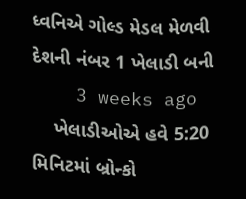ધ્વનિએ ગોલ્ડ મેડલ મેળવી દેશની નંબર 1 ખેલાડી બની
    3 weeks ago
    ખેલાડીઓએ હવે 5:20 મિનિટમાં બ્રોન્કો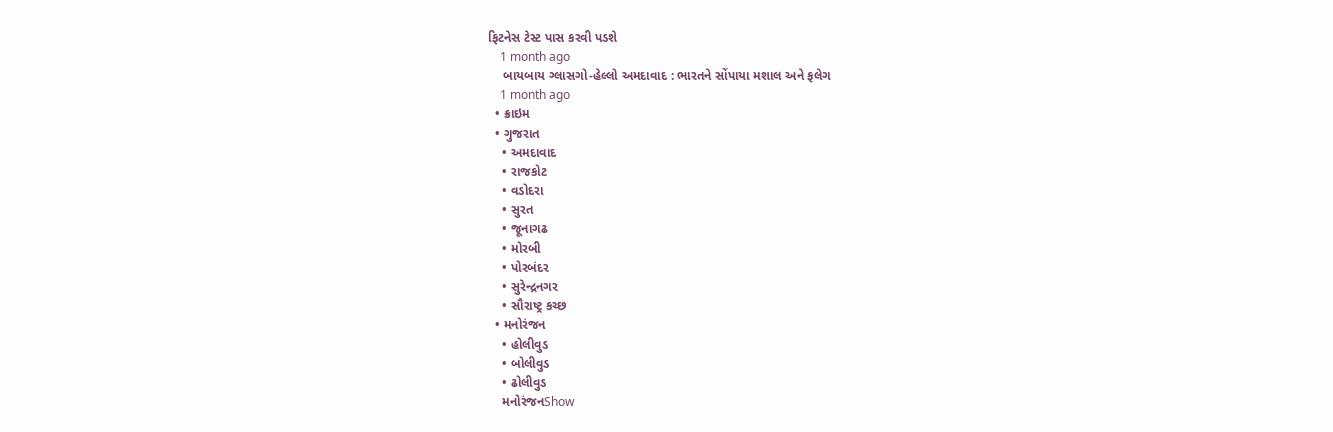ફિટનેસ ટેસ્ટ પાસ કરવી પડશે
    1 month ago
    બાયબાય ગ્લાસગો-હેલ્લો અમદાવાદ : ભારતને સોંપાયા મશાલ અને ફલેગ
    1 month ago
  • ક્રાઇમ
  • ગુજરાત
    • અમદાવાદ
    • રાજકોટ
    • વડોદરા
    • સુરત
    • જૂનાગઢ
    • મોરબી
    • પોરબંદર
    • સુરેન્દ્રનગર
    • સૌરાષ્ટ્ર કચ્છ
  • મનોરંજન
    • હોલીવુડ
    • બોલીવુડ
    • ઢોલીવુડ
    મનોરંજનShow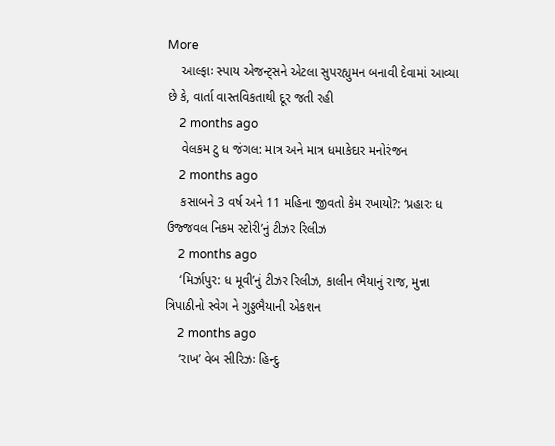More
    આલ્ફાઃ સ્પાય એજન્ટ્સને એટલા સુપરહ્યુમન બનાવી દેવામાં આવ્યા છે કે, વાર્તા વાસ્તવિકતાથી દૂર જતી રહી
    2 months ago
    વેલકમ ટુ ધ જંગલ: માત્ર અને માત્ર ધમાકેદાર મનોરંજન
    2 months ago
    કસાબને 3 વર્ષ અને 11 મહિના જીવતો કેમ રખાયો?: ‘પ્રહારઃ ધ ઉજ્જવલ નિકમ સ્ટોરી’નું ટીઝર રિલીઝ
    2 months ago
    ‘મિર્ઝાપુર: ધ મૂવી’નું ટીઝર રિલીઝ, કાલીન ભૈયાનું રાજ, મુન્ના ત્રિપાઠીનો સ્વેગ ને ગુડ્ડભૈયાની એકશન
    2 months ago
    ‘રાખ’ વેબ સીરિઝઃ હિન્દુ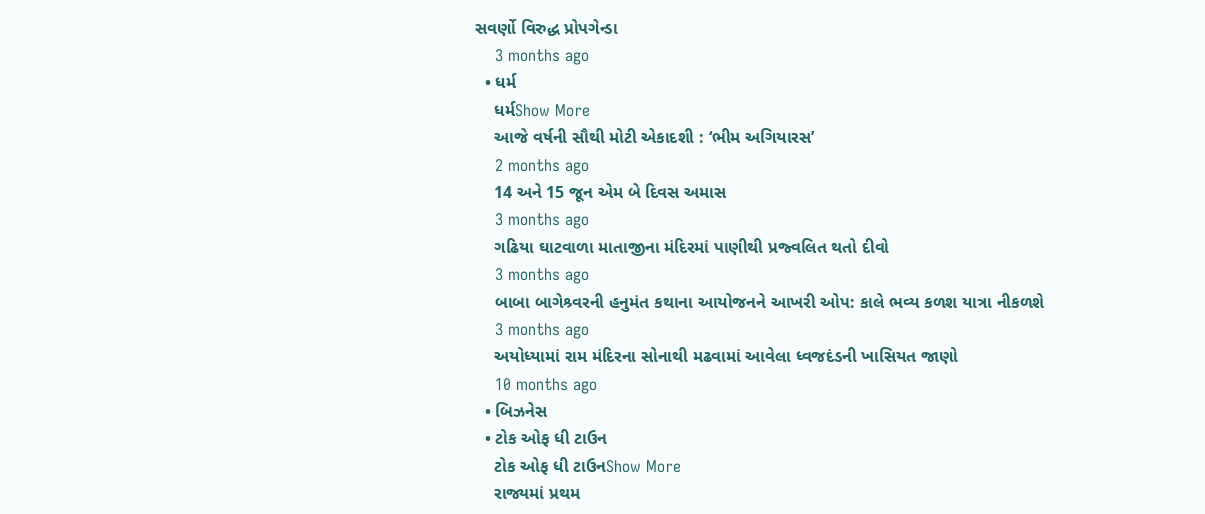સવર્ણો વિરુદ્ધ પ્રોપગેન્ડા
    3 months ago
  • ધર્મ
    ધર્મShow More
    આજે વર્ષની સૌથી મોટી એકાદશી : ‘ભીમ અગિયારસ’
    2 months ago
    14 અને 15 જૂન એમ બે દિવસ અમાસ
    3 months ago
    ગઢિયા ઘાટવાળા માતાજીના મંદિરમાં પાણીથી પ્રજ્વલિત થતો દીવો
    3 months ago
    બાબા બાગેશ્ર્વરની હનુમંત કથાના આયોજનને આખરી ઓપ: કાલે ભવ્ય કળશ યાત્રા નીકળશે
    3 months ago
    અયોધ્યામાં રામ મંદિરના સોનાથી મઢવામાં આવેલા ધ્વજદંડની ખાસિયત જાણો
    10 months ago
  • બિઝનેસ
  • ટોક ઓફ ધી ટાઉન
    ટોક ઓફ ધી ટાઉનShow More
    રાજ્યમાં પ્રથમ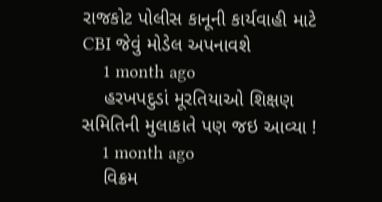રાજકોટ પોલીસ કાનૂની કાર્યવાહી માટે CBI જેવું મોડેલ અપનાવશે
    1 month ago
    હરખપદુડાં મૂરતિયાઓ શિક્ષણ સમિતિની મુલાકાતે પણ જઇ આવ્યા !
    1 month ago
    વિક્રમ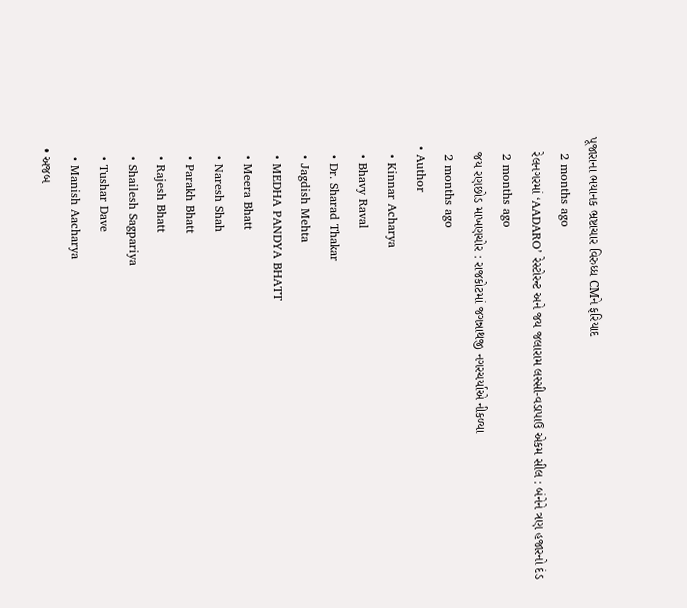પૂજારાના ભયાનક ભ્રષ્ટાચાર વિરુધ્ધ CMને ફરિયાદ
    2 months ago
    રેલનગરમાં ‘AADARO’ રેસ્ટોરન્ટ અને જય જલારામ લસ્સી-વડાપાઉ એકમ સીલ : બંનેને ત્રણ હજારનો દંડ
    2 months ago
    જય રણછોડ માખણચોર : રાજકોટમાં જગન્નાથજી નગરચર્યાએ નીકળ્યા
    2 months ago
  • Author
    • Kinnar Acharya
    • Bhavy Raval
    • Dr. Sharad Thakar
    • Jagdish Mehta
    • MEDHA PANDYA BHATT
    • Meera Bhatt
    • Naresh Shah
    • Parakh Bhatt
    • Rajesh Bhatt
    • Shailesh Sagpariya
    • Tushar Dave
    • Manish Aacharya
  • અજબ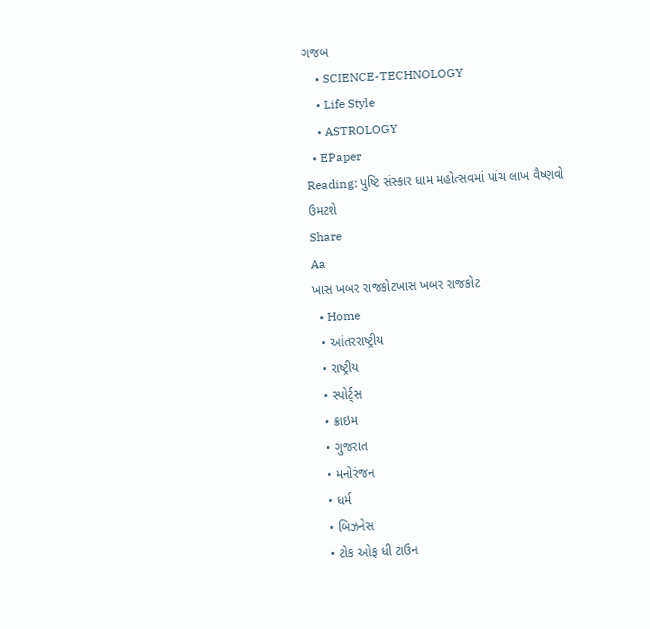ગજબ
    • SCIENCE-TECHNOLOGY
    • Life Style
    • ASTROLOGY
  • EPaper
Reading: પુષ્ટિ સંસ્કાર ધામ મહોત્સવમાં પાંચ લાખ વૈષ્ણવો ઉમટશે
Share
Aa
ખાસ ખબર રાજકોટખાસ ખબર રાજકોટ
  • Home
  • આંતરરાષ્ટ્રીય
  • રાષ્ટ્રીય
  • સ્પોર્ટ્સ
  • ક્રાઇમ
  • ગુજરાત
  • મનોરંજન
  • ધર્મ
  • બિઝનેસ
  • ટોક ઓફ ધી ટાઉન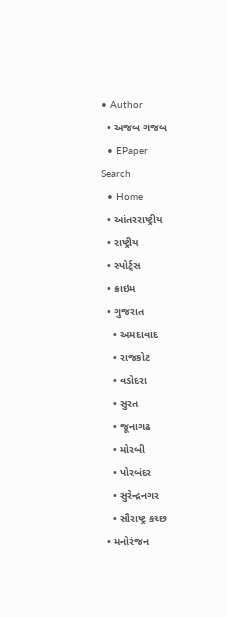• Author
  • અજબ ગજબ
  • EPaper
Search
  • Home
  • આંતરરાષ્ટ્રીય
  • રાષ્ટ્રીય
  • સ્પોર્ટ્સ
  • ક્રાઇમ
  • ગુજરાત
    • અમદાવાદ
    • રાજકોટ
    • વડોદરા
    • સુરત
    • જૂનાગઢ
    • મોરબી
    • પોરબંદર
    • સુરેન્દ્રનગર
    • સૌરાષ્ટ્ર કચ્છ
  • મનોરંજન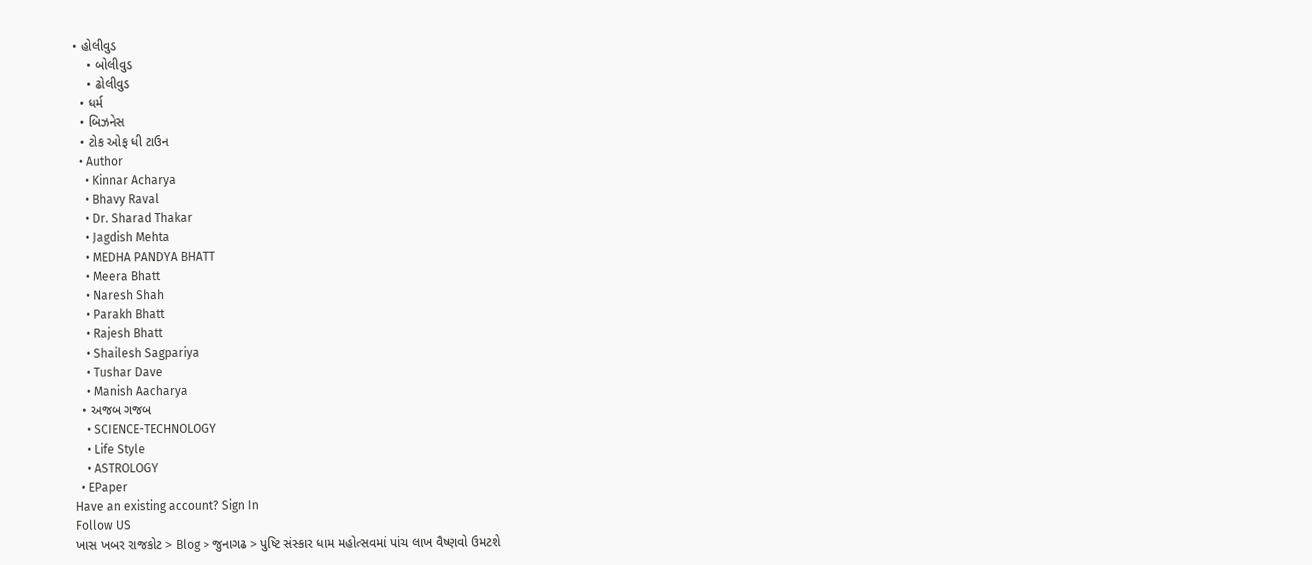• હોલીવુડ
    • બોલીવુડ
    • ઢોલીવુડ
  • ધર્મ
  • બિઝનેસ
  • ટોક ઓફ ધી ટાઉન
  • Author
    • Kinnar Acharya
    • Bhavy Raval
    • Dr. Sharad Thakar
    • Jagdish Mehta
    • MEDHA PANDYA BHATT
    • Meera Bhatt
    • Naresh Shah
    • Parakh Bhatt
    • Rajesh Bhatt
    • Shailesh Sagpariya
    • Tushar Dave
    • Manish Aacharya
  • અજબ ગજબ
    • SCIENCE-TECHNOLOGY
    • Life Style
    • ASTROLOGY
  • EPaper
Have an existing account? Sign In
Follow US
ખાસ ખબર રાજકોટ > Blog > જુનાગઢ > પુષ્ટિ સંસ્કાર ધામ મહોત્સવમાં પાંચ લાખ વૈષ્ણવો ઉમટશે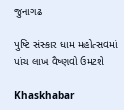જુનાગઢ

પુષ્ટિ સંસ્કાર ધામ મહોત્સવમાં પાંચ લાખ વૈષ્ણવો ઉમટશે

Khaskhabar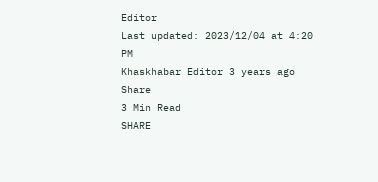Editor
Last updated: 2023/12/04 at 4:20 PM
Khaskhabar Editor 3 years ago
Share
3 Min Read
SHARE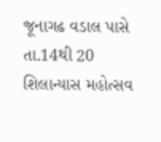જૂનાગઢ વડાલ પાસે તા.14થી 20 શિલાન્યાસ મહોત્સવ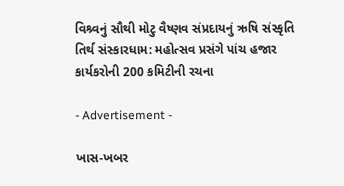વિશ્ર્વનું સૌથી મોટુ વૈષ્ણવ સંપ્રદાયનું ઋષિ સંસ્કૃતિ તિર્થ સંસ્કારધામ: મહોત્સવ પ્રસંગે પાંચ હજાર કાર્યકરોની 200 કમિટીની રચના

- Advertisement -

ખાસ-ખબર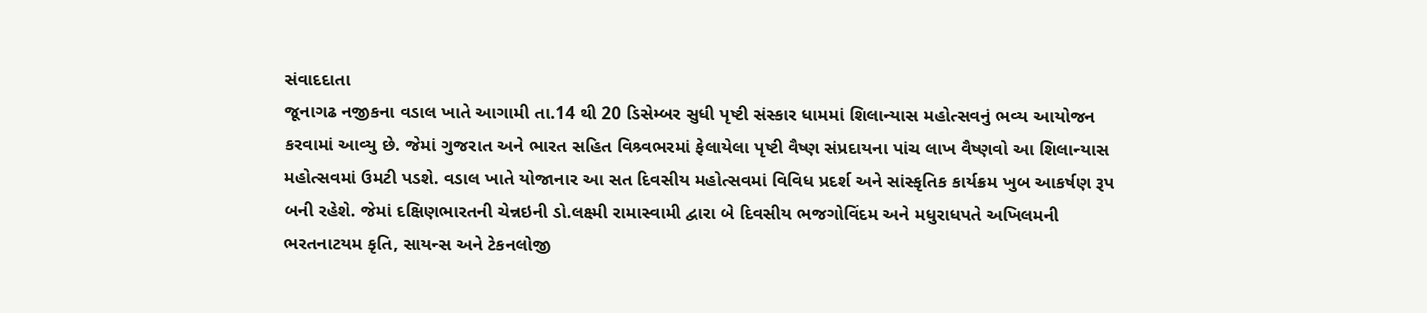સંવાદદાતા
જૂનાગઢ નજીકના વડાલ ખાતે આગામી તા.14 થી 20 ડિસેમ્બર સુધી પૃષ્ટી સંસ્કાર ધામમાં શિલાન્યાસ મહોત્સવનું ભવ્ય આયોજન કરવામાં આવ્યુ છે. જેમાં ગુજરાત અને ભારત સહિત વિશ્ર્વભરમાં ફેલાયેલા પૃષ્ટી વૈષ્ણ સંપ્રદાયના પાંચ લાખ વૈષ્ણવો આ શિલાન્યાસ મહોત્સવમાં ઉમટી પડશે. વડાલ ખાતે યોજાનાર આ સત દિવસીય મહોત્સવમાં વિવિધ પ્રદર્શ અને સાંસ્કૃતિક કાર્યક્રમ ખુબ આકર્ષણ રૂપ બની રહેશે. જેમાં દક્ષિણભારતની ચેન્નઇની ડો.લક્ષ્મી રામાસ્વામી દ્વારા બે દિવસીય ભજગોવિંદમ અને મધુરાધપતે અખિલમની ભરતનાટયમ કૃતિ, સાયન્સ અને ટેકનલોજી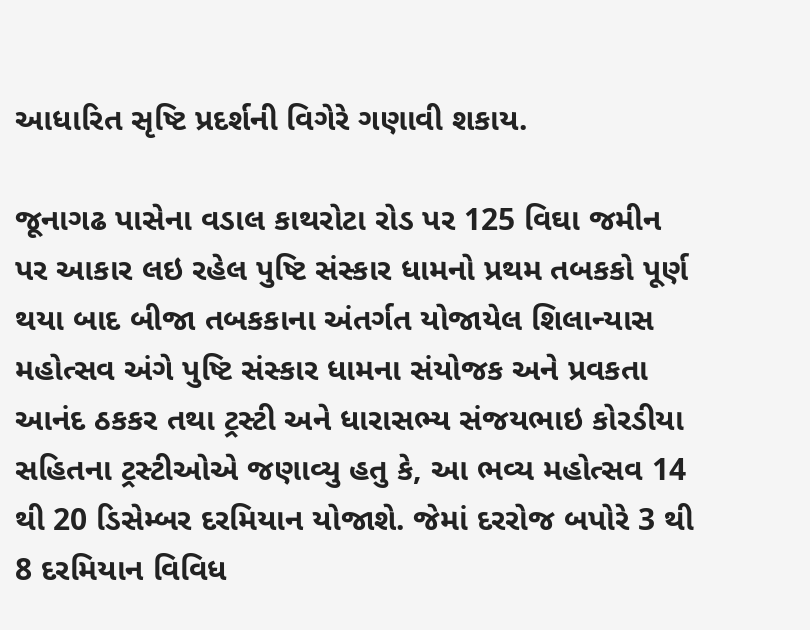આધારિત સૃષ્ટિ પ્રદર્શની વિગેરે ગણાવી શકાય.

જૂનાગઢ પાસેના વડાલ કાથરોટા રોડ પર 125 વિઘા જમીન પર આકાર લઇ રહેલ પુષ્ટિ સંસ્કાર ધામનો પ્રથમ તબકકો પૂર્ણ થયા બાદ બીજા તબકકાના અંતર્ગત યોજાયેલ શિલાન્યાસ મહોત્સવ અંગે પુષ્ટિ સંસ્કાર ધામના સંયોજક અને પ્રવકતા આનંદ ઠકકર તથા ટ્રસ્ટી અને ધારાસભ્ય સંજયભાઇ કોરડીયા સહિતના ટ્રસ્ટીઓએ જણાવ્યુ હતુ કે, આ ભવ્ય મહોત્સવ 14 થી 20 ડિસેમ્બર દરમિયાન યોજાશે. જેમાં દરરોજ બપોરે 3 થી 8 દરમિયાન વિવિધ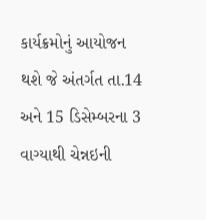કાર્યક્રમોનું આયોજન થશે જે અંતર્ગત તા.14 અને 15 ડિસેમ્બરના 3 વાગ્યાથી ચેન્નઇની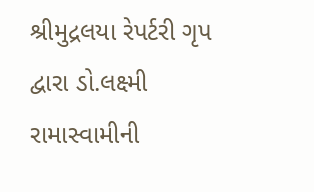શ્રીમુદ્રલયા રેપર્ટરી ગૃપ દ્વારા ડો.લક્ષ્મી રામાસ્વામીની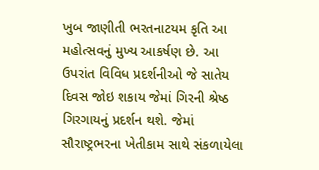ખુબ જાણીતી ભરતનાટયમ કૃતિ આ મહોત્સવનું મુખ્ય આકર્ષણ છે. આ ઉપરાંત વિવિધ પ્રદર્શનીઓ જે સાતેય દિવસ જોઇ શકાય જેમાં ગિરની શ્રેષ્ઠ ગિરગાયનું પ્રદર્શન થશે. જેમાં સૌરાષ્ટ્રભરના ખેતીકામ સાથે સંકળાયેલા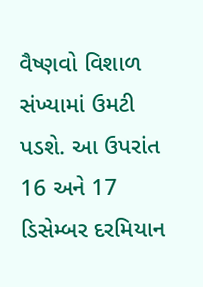વૈષ્ણવો વિશાળ સંખ્યામાં ઉમટી પડશે. આ ઉપરાંત 16 અને 17 ડિસેમ્બર દરમિયાન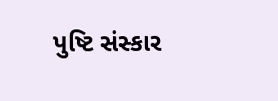પુષ્ટિ સંસ્કાર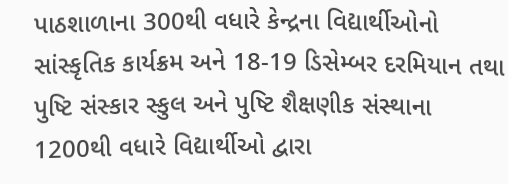પાઠશાળાના 300થી વધારે કેન્દ્રના વિદ્યાર્થીઓનો સાંસ્કૃતિક કાર્યક્રમ અને 18-19 ડિસેમ્બર દરમિયાન તથા પુષ્ટિ સંસ્કાર સ્કુલ અને પુષ્ટિ શૈક્ષણીક સંસ્થાના 1200થી વધારે વિદ્યાર્થીઓ દ્વારા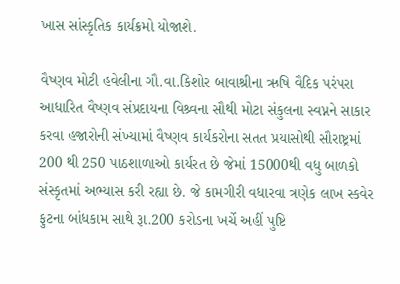ખાસ સાંસ્કૃતિક કાર્યક્રમો યોજાશે.

વૈષ્ણવ મોટી હવેલીના ગૌ.વા.કિશોર બાવાશ્રીના ઋષિ વૈદિક પરંપરા આધારિત વૈષ્ણવ સંપ્રદાયના વિશ્ર્વના સૌથી મોટા સંકુલના સ્વપ્નને સાકાર કરવા હજારોની સંખ્યામાં વૈષ્ણવ કાર્યકરોના સતત પ્રયાસોથી સૌરાષ્ટ્રમાં 200 થી 250 પાઠશાળાઓ કાર્યરત છે જેમાં 15000થી વધુ બાળકો સંસ્કૃતમાં અભ્યાસ કરી રહ્યા છે. જે કામગીરી વધારવા ત્રણેક લાખ સ્કવેર ફુટના બાંધકામ સાથે રૂા.200 કરોડના ખર્ચે અહીં પુષ્ટિ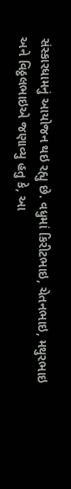સંસ્કારધામનું આયોજન થઇ રહ્યુ છે. વધુમાં કિરીટભાઇ, ચેતનભાઇ, મથુરભાઇ અને વિઠ્ઠલભાઇએ જણાવ્યુ હતુ કે, આ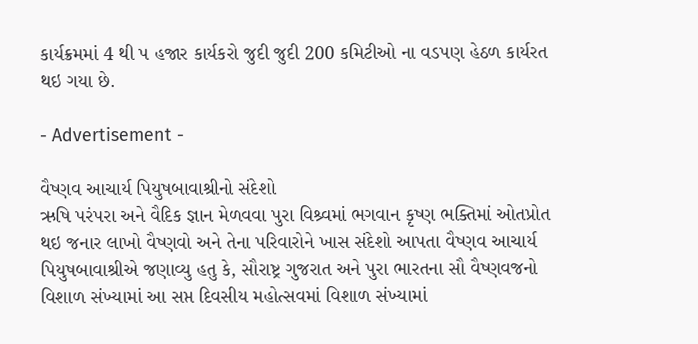કાર્યક્રમમાં 4 થી પ હજાર કાર્યકરો જુદી જુદી 200 કમિટીઓ ના વડપણ હેઠળ કાર્યરત થઇ ગયા છે.

- Advertisement -

વૈષ્ણવ આચાર્ય પિયુષબાવાશ્રીનો સંદેશો
ઋષિ પરંપરા અને વૈદિક જ્ઞાન મેળવવા પુરા વિશ્ર્વમાં ભગવાન કૃષ્ણ ભક્તિમાં ઓતપ્રોત થઇ જનાર લાખો વૈષ્ણવો અને તેના પરિવારોને ખાસ સંદેશો આપતા વૈષ્ણવ આચાર્ય પિયુષબાવાશ્રીએ જણાવ્યુ હતુ કે, સૌરાષ્ટ્ર ગુજરાત અને પુરા ભારતના સૌ વૈષ્ણવજનો વિશાળ સંખ્યામાં આ સપ્ત દિવસીય મહોત્સવમાં વિશાળ સંખ્યામાં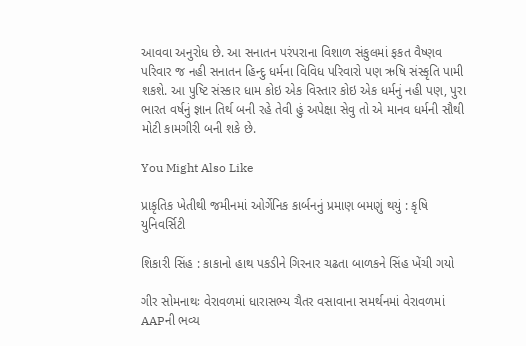આવવા અનુરોધ છે. આ સનાતન પરંપરાના વિશાળ સંકુલમાં ફકત વૈષ્ણવ પરિવાર જ નહી સનાતન હિન્દુ ધર્મના વિવિધ પરિવારો પણ ઋષિ સંસ્કૃતિ પામી શકશે. આ પુષ્ટિ સંસ્કાર ધામ કોઇ એક વિસ્તાર કોઇ એક ધર્મનું નહી પણ, પુરા ભારત વર્ષનું જ્ઞાન તિર્થ બની રહે તેવી હું અપેક્ષા સેવુ તો એ માનવ ધર્મની સૌથી મોટી કામગીરી બની શકે છે.

You Might Also Like

પ્રાકૃતિક ખેતીથી જમીનમાં ઓર્ગેનિક કાર્બનનું પ્રમાણ બમણું થયું : કૃષિ યુનિવર્સિટી

શિકારી સિંહ : કાકાનો હાથ પકડીને ગિરનાર ચઢતા બાળકને સિંહ ખેંચી ગયો

ગીર સોમનાથઃ વેરાવળમાં ધારાસભ્ય ચૈતર વસાવાના સમર્થનમાં વેરાવળમાં AAPની ભવ્ય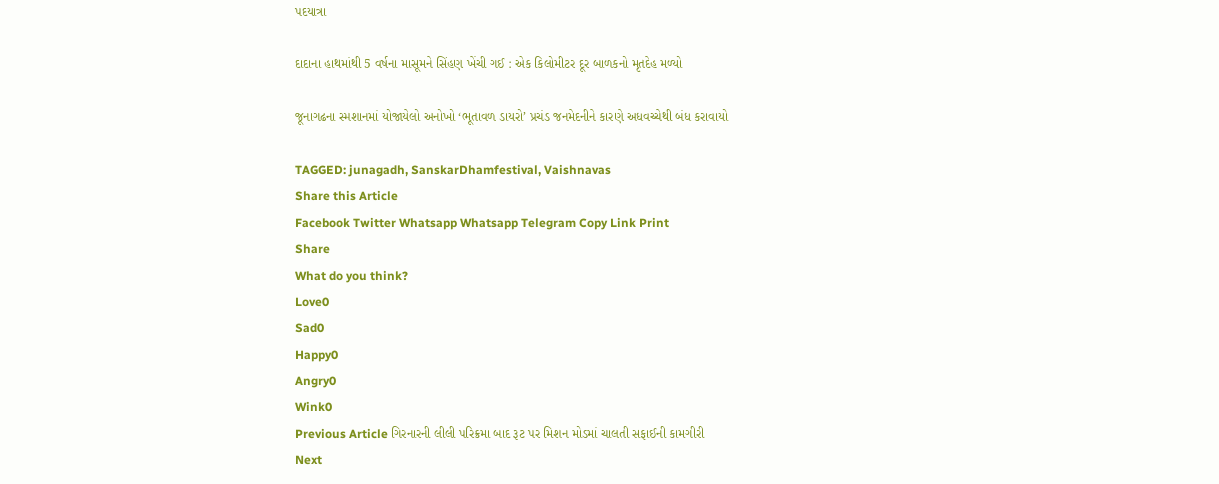પદયાત્રા

દાદાના હાથમાંથી 5 વર્ષના માસૂમને સિંહણ ખેંચી ગઈ : એક કિલોમીટર દૂર બાળકનો મૃતદેહ મળ્યો

જૂનાગઢના સ્મશાનમાં યોજાયેલો અનોખો ‘ભૂતાવળ ડાયરો’ પ્રચંડ જનમેદનીને કારણે અધવચ્ચેથી બંધ કરાવાયો

TAGGED: junagadh, SanskarDhamfestival, Vaishnavas
Share this Article
Facebook Twitter Whatsapp Whatsapp Telegram Copy Link Print
Share
What do you think?
Love0
Sad0
Happy0
Angry0
Wink0
Previous Article ગિરનારની લીલી પરિક્રમા બાદ રૂટ પર મિશન મોડમાં ચાલતી સફાઈની કામગીરી
Next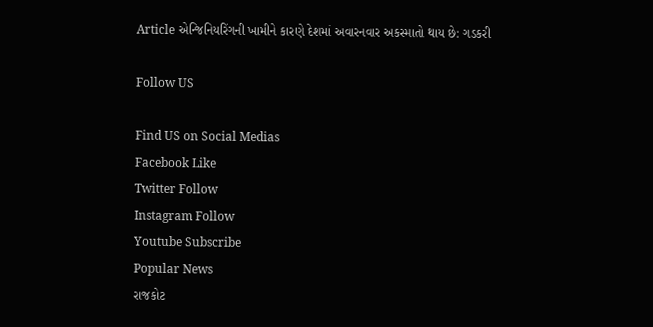Article એન્જિનિયરિંગની ખામીને કારણે દેશમાં અવારનવાર અકસ્માતો થાય છે: ગડકરી

Follow US

Find US on Social Medias
Facebook Like
Twitter Follow
Instagram Follow
Youtube Subscribe
Popular News
રાજકોટ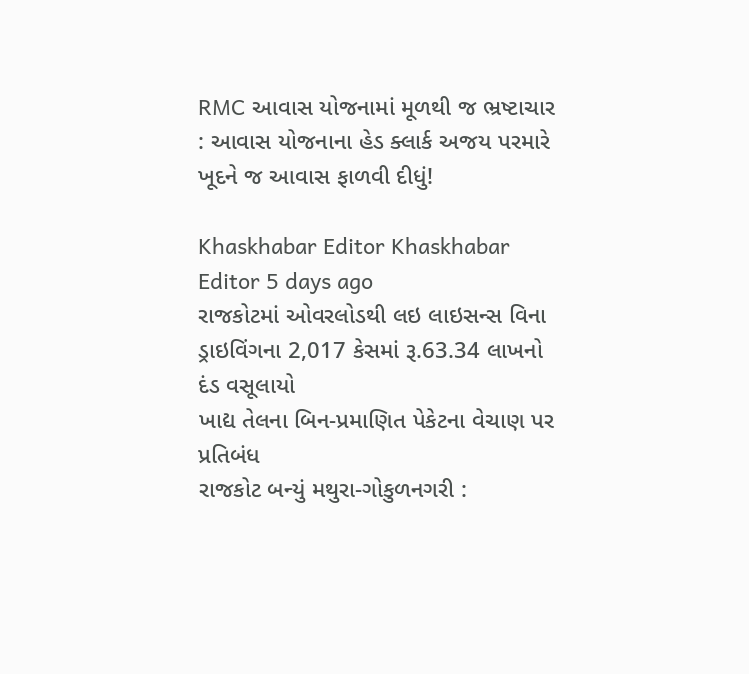RMC આવાસ યોજનામાં મૂળથી જ ભ્રષ્ટાચાર : આવાસ યોજનાના હેડ ક્લાર્ક અજય પરમારે ખૂદને જ આવાસ ફાળવી દીધું!

Khaskhabar Editor Khaskhabar Editor 5 days ago
રાજકોટમાં ઓવરલોડથી લઇ લાઇસન્સ વિના ડ્રાઇવિંગના 2,017 કેસમાં રૂ.63.34 લાખનો દંડ વસૂલાયો
ખાદ્ય તેલના બિન-પ્રમાણિત પેકેટના વેચાણ પર પ્રતિબંધ
રાજકોટ બન્યું મથુરા-ગોકુળનગરી :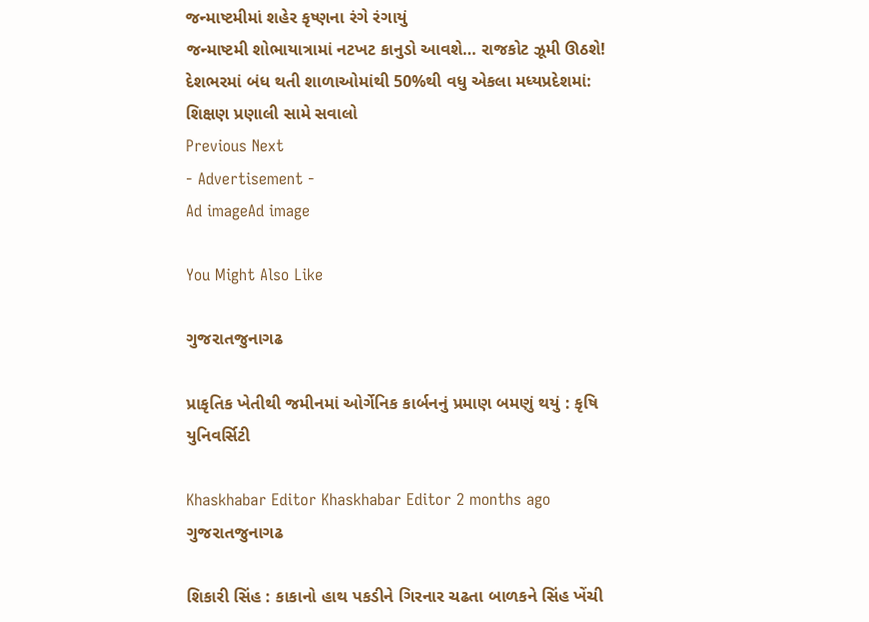જન્માષ્ટમીમાં શહેર કૃષ્ણના રંગે રંગાયું
જન્માષ્ટમી શોભાયાત્રામાં નટખટ કાનુડો આવશે… રાજકોટ ઝૂમી ઊઠશે!
દેશભરમાં બંધ થતી શાળાઓમાંથી 50%થી વધુ એકલા મધ્યપ્રદેશમાં: શિક્ષણ પ્રણાલી સામે સવાલો
Previous Next
- Advertisement -
Ad imageAd image

You Might Also Like

ગુજરાતજુનાગઢ

પ્રાકૃતિક ખેતીથી જમીનમાં ઓર્ગેનિક કાર્બનનું પ્રમાણ બમણું થયું : કૃષિ યુનિવર્સિટી

Khaskhabar Editor Khaskhabar Editor 2 months ago
ગુજરાતજુનાગઢ

શિકારી સિંહ : કાકાનો હાથ પકડીને ગિરનાર ચઢતા બાળકને સિંહ ખેંચી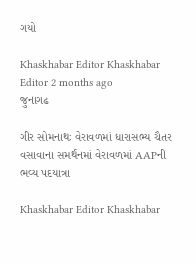ગયો

Khaskhabar Editor Khaskhabar Editor 2 months ago
જુનાગઢ

ગીર સોમનાથઃ વેરાવળમાં ધારાસભ્ય ચૈતર વસાવાના સમર્થનમાં વેરાવળમાં AAPની ભવ્ય પદયાત્રા

Khaskhabar Editor Khaskhabar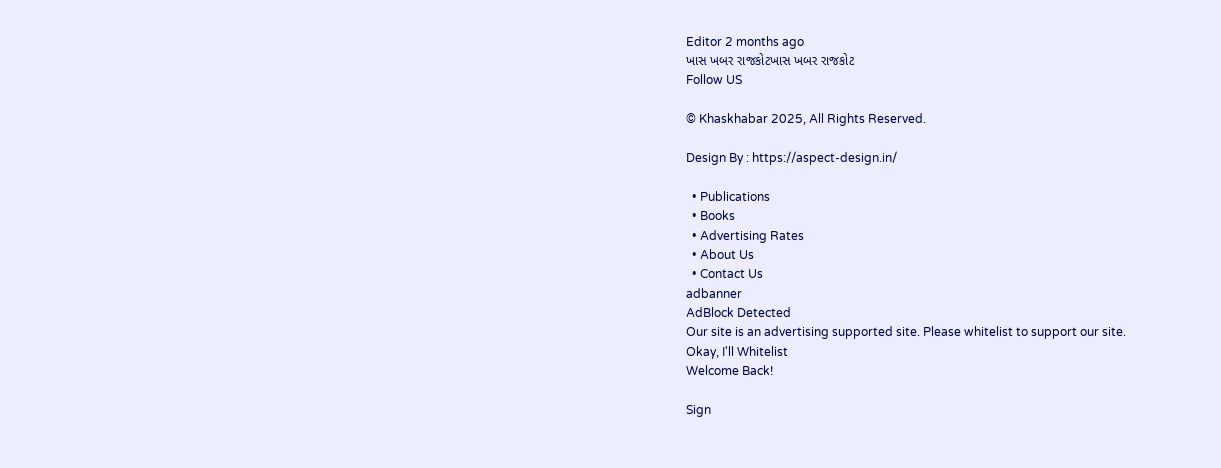Editor 2 months ago
ખાસ ખબર રાજકોટખાસ ખબર રાજકોટ
Follow US

© Khaskhabar 2025, All Rights Reserved.

Design By : https://aspect-design.in/

  • Publications
  • Books
  • Advertising Rates
  • About Us
  • Contact Us
adbanner
AdBlock Detected
Our site is an advertising supported site. Please whitelist to support our site.
Okay, I'll Whitelist
Welcome Back!

Sign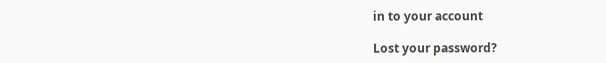in to your account

Lost your password?